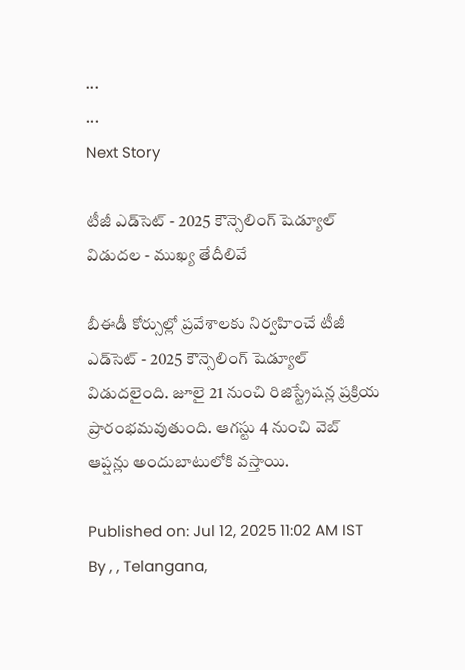...
...
Next Story

టీజీ ఎడ్‌సెట్‌ - 2025 కౌన్సెలింగ్ షెడ్యూల్ విడుదల - ముఖ్య తేదీలివే

బీఈడీ కోర్సుల్లో ప్రవేశాలకు నిర్వహించే టీజీ ఎడ్‌సెట్‌ - 2025 కౌన్సెలింగ్ షెడ్యూల్ విడుదలైంది. జూలై 21 నుంచి రిజిస్ట్రేషన్ల ప్రక్రియ ప్రారంభమవుతుంది. ఆగస్టు 4 నుంచి వెబ్ ఆప్షన్లు అందుబాటులోకి వస్తాయి.

Published on: Jul 12, 2025 11:02 AM IST
By , , Telangana,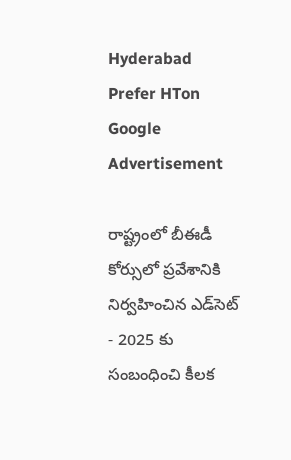Hyderabad
Prefer HTon Google
Advertisement

రాష్ట్రంలో బీఈడీ కోర్సులో ప్రవేశానికి నిర్వహించిన ఎడ్‌సెట్‌ - 2025 కు సంబంధించి కీలక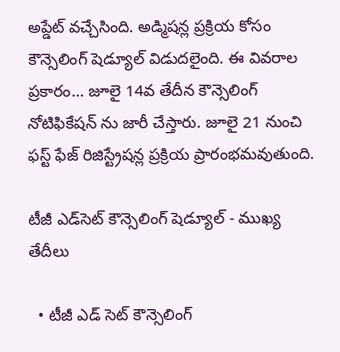అప్డేట్ వచ్చేసింది. అడ్మిషన్ల ప్రక్రియ కోసం కౌన్సెలింగ్ షెడ్యూల్ విడుదలైంది. ఈ వివరాల ప్రకారం… జూలై 14వ తేదీన కౌన్సెలింగ్ నోటిఫికేషన్ ను జారీ చేస్తారు. జూలై 21 నుంచి ఫస్ట్ ఫేజ్ రిజిస్ట్రేషన్ల ప్రక్రియ ప్రారంభమవుతుంది.

టీజీ ఎడ్‌సెట్‌ కౌన్సెలింగ్ షెడ్యూల్ - ముఖ్య తేదీలు

  • టీజీ ఎడ్ సెట్ కౌన్సెలింగ్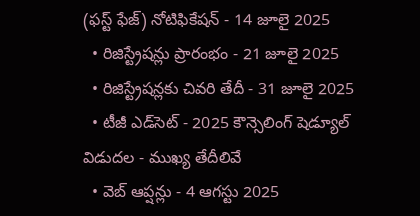(ఫస్ట్ ఫేజ్) నోటిఫికేషన్ - 14 జూలై 2025
  • రిజిస్ట్రేషన్లు ప్రారంభం - 21 జూలై 2025
  • రిజిస్ట్రేషన్లకు చివరి తేదీ - 31 జూలై 2025
  • టీజీ ఎడ్‌సెట్‌ - 2025 కౌన్సెలింగ్ షెడ్యూల్ విడుదల - ముఖ్య తేదీలివే
  • వెబ్ ఆప్షన్లు - 4 ఆగస్టు 2025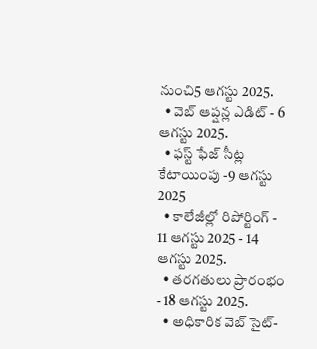నుంచి5 ఆగస్టు 2025.
  • వెబ్ ఆప్షన్ల ఎడిట్ - 6 ఆగస్టు 2025.
  • ఫస్ట్ ఫేజ్ సీట్ల కేటాయింపు -9 ఆగస్టు 2025
  • కాలేజీల్లో రిపోర్టింగ్ - 11 ఆగస్టు 2025 - 14 ఆగస్టు 2025.
  • తరగతులు ప్రారంభం - 18 ఆగస్టు 2025.
  • అధికారిక వెబ్ సైట్-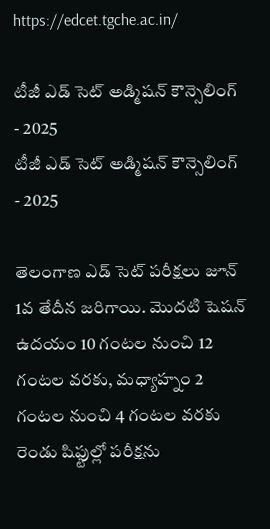https://edcet.tgche.ac.in/

టీజీ ఎడ్ సెట్ అడ్మిషన్ కౌన్సెలింగ్ - 2025
టీజీ ఎడ్ సెట్ అడ్మిషన్ కౌన్సెలింగ్ - 2025

తెలంగాణ ఎడ్ సెట్ పరీక్షలు జూన్‌ 1వ తేదీన జరిగాయి. మొదటి షెషన్‌ ఉదయం 10 గంటల నుంచి 12 గంటల వరకు, మధ్యాహ్నం 2 గంటల నుంచి 4 గంటల వరకు రెండు షిఫ్టుల్లో పరీక్షను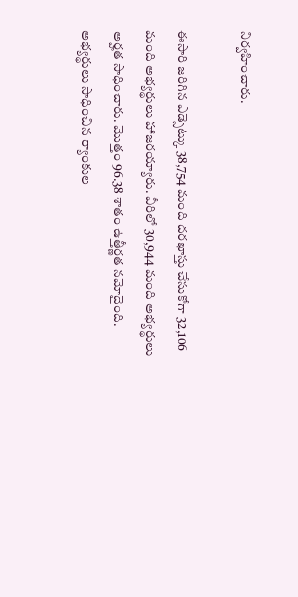నిర్వహించారు.

ఈసారి జరిగిన ఎడ్సెట్కు 38,754 మంది దరఖాస్తు చేసుకోగా 32,106 మంది అభ్యర్థులు హాజరయ్యారు. వీరిలో 30,944 మంది అభ్యర్థులు అర్హత సాధించారు. మొత్తం 96.38 శాతం ఉత్తీర్ణత నమోదైంది. అభ్యర్థులు సాధించిన ర్యాంకుల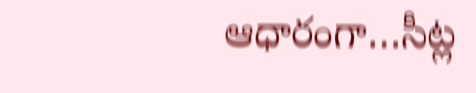ఆధారంగా…సీట్ల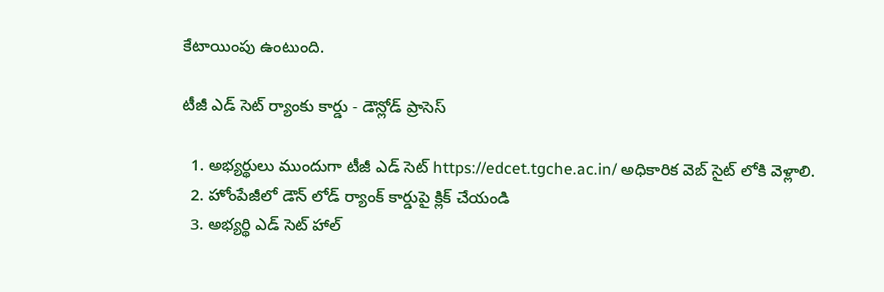కేటాయింపు ఉంటుంది.

టీజీ ఎడ్ సెట్ ర్యాంకు కార్డు - డౌన్లోడ్ ప్రాసెస్

  1. అభ్యర్థులు ముందుగా టీజీ ఎడ్ సెట్ https://edcet.tgche.ac.in/ అధికారిక వెబ్ సైట్ లోకి వెళ్లాలి.
  2. హోంపేజీలో డౌన్ లోడ్ ర్యాంక్ కార్డుపై క్లిక్ చేయండి
  3. అభ్యర్థి ఎడ్ సెట్ హాల్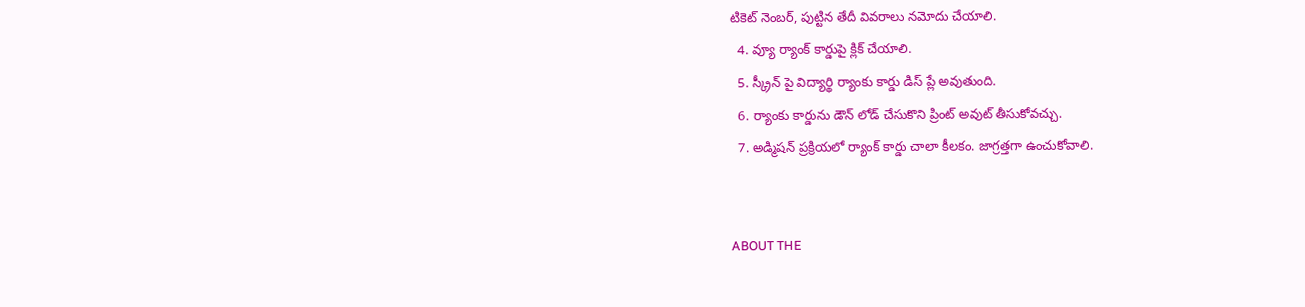టికెట్ నెంబర్, పుట్టిన తేదీ వివరాలు నమోదు చేయాలి.
  4. వ్యూ ర్యాంక్ కార్డుపై క్లిక్ చేయాలి.
  5. స్క్రీన్ పై విద్యార్థి ర్యాంకు కార్డు డిస్ ప్లే అవుతుంది.
  6. ర్యాంకు కార్డును డౌన్ లోడ్ చేసుకొని ప్రింట్ అవుట్ తీసుకోవచ్చు.
  7. అడ్మిషన్ ప్రక్రియలో ర్యాంక్ కార్డు చాలా కీలకం. జాగ్రత్తగా ఉంచుకోవాలి.


ABOUT THE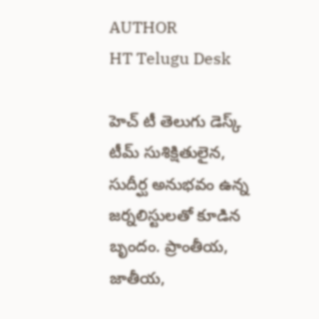AUTHOR
HT Telugu Desk

హెచ్ టీ తెలుగు డెస్క్ టీమ్ సుశిక్షితులైన, సుదీర్ఘ అనుభవం ఉన్న జర్నలిస్టులతో కూడిన బృందం. ప్రాంతీయ, జాతీయ,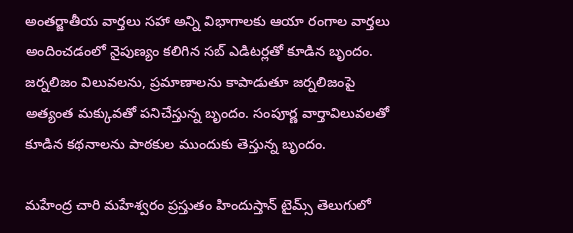అంతర్జాతీయ వార్తలు సహా అన్ని విభాగాలకు ఆయా రంగాల వార్తలు అందించడంలో నైపుణ్యం కలిగిన సబ్ ఎడిటర్లతో కూడిన బృందం. జర్నలిజం విలువలను, ప్రమాణాలను కాపాడుతూ జర్నలిజంపై అత్యంత మక్కువతో పనిచేస్తున్న బృందం. సంపూర్ణ వార్తావిలువలతో కూడిన కథనాలను పాఠకుల ముందుకు తెస్తున్న బృందం.

మహేంద్ర చారి మహేశ్వరం ప్రస్తుతం హిందుస్తాన్ టైమ్స్ తెలుగులో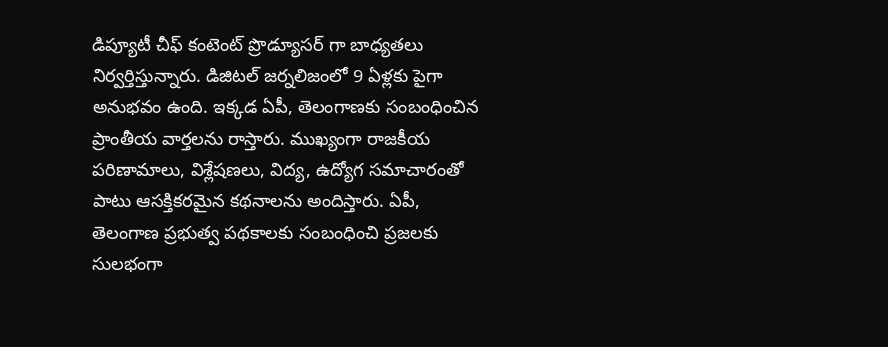డిప్యూటీ చీఫ్ కంటెంట్ ప్రొడ్యూసర్ గా బాధ్యతలు నిర్వర్తిస్తున్నారు. డిజిటల్ జర్నలిజంలో 9 ఏళ్లకు పైగా అనుభవం ఉంది. ఇక్కడ ఏపీ, తెలంగాణకు సంబంధించిన ప్రాంతీయ వార్తలను రాస్తారు. ముఖ్యంగా రాజకీయ పరిణామాలు, విశ్లేషణలు, విద్య, ఉద్యోగ సమాచారంతో పాటు ఆసక్తికరమైన కథనాలను అందిస్తారు. ఏపీ, తెలంగాణ ప్రభుత్వ పథకాలకు సంబంధించి ప్రజలకు సులభంగా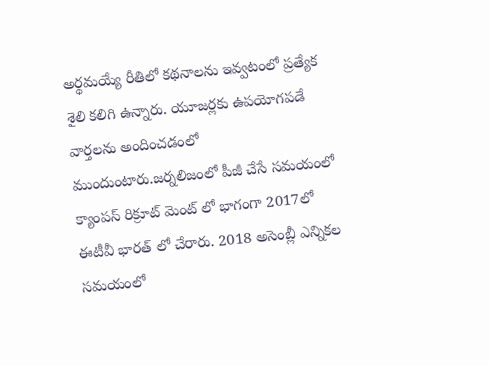అర్థమయ్యే రీతిలో కథనాలను ఇవ్వటంలో ప్రత్యేక శైలి కలిగి ఉన్నారు. యూజర్లకు ఉపయోగపడే వార్తలను అందించడంలో ముందుంటారు.జర్నలిజంలో పీజీ చేసే సమయంలో క్యాంపస్ రిక్రూట్ మెంట్ లో భాగంగా 2017లో ఈటీవీ భారత్ లో చేరారు. 2018 అసెంబ్లీ ఎన్నికల సమయంలో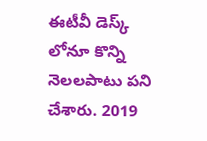ఈటీవీ డెస్క్ లోనూ కొన్ని నెలలపాటు పని చేశారు. 2019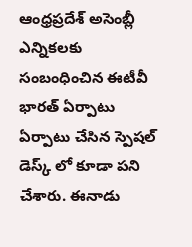ఆంధ్రప్రదేశ్ అసెంబ్లీ ఎన్నికలకు సంబంధించిన ఈటీవీ భారత్ ఏర్పాటు ఏర్పాటు చేసిన స్పెషల్ డెస్క్ లో కూడా పని చేశారు. ఈనాడు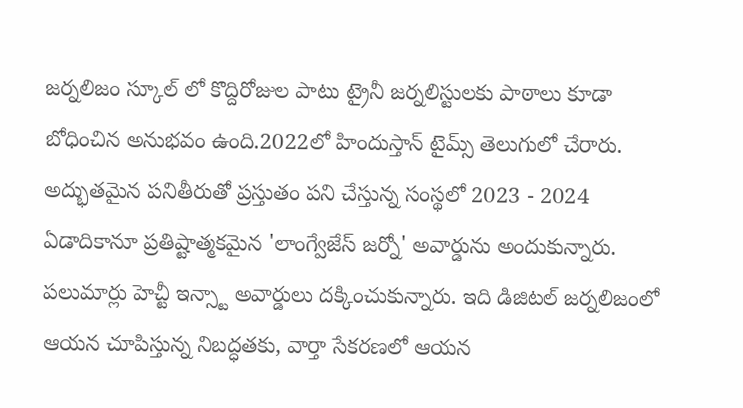జర్నలిజం స్కూల్ లో కొద్దిరోజుల పాటు ట్రైనీ జర్నలిస్టులకు పాఠాలు కూడా బోధించిన అనుభవం ఉంది.2022లో హిందుస్తాన్ టైమ్స్ తెలుగులో చేరారు. అద్భుతమైన పనితీరుతో ప్రస్తుతం పని చేస్తున్న సంస్థలో 2023 - 2024 ఏడాదికానూ ప్రతిష్టాత్మకమైన 'లాంగ్వేజేస్ జర్నో' అవార్డును అందుకున్నారు. పలుమార్లు హెచ్టీ ఇన్స్టా అవార్డులు దక్కించుకున్నారు. ఇది డిజిటల్ జర్నలిజంలో ఆయన చూపిస్తున్న నిబద్ధతకు, వార్తా సేకరణలో ఆయన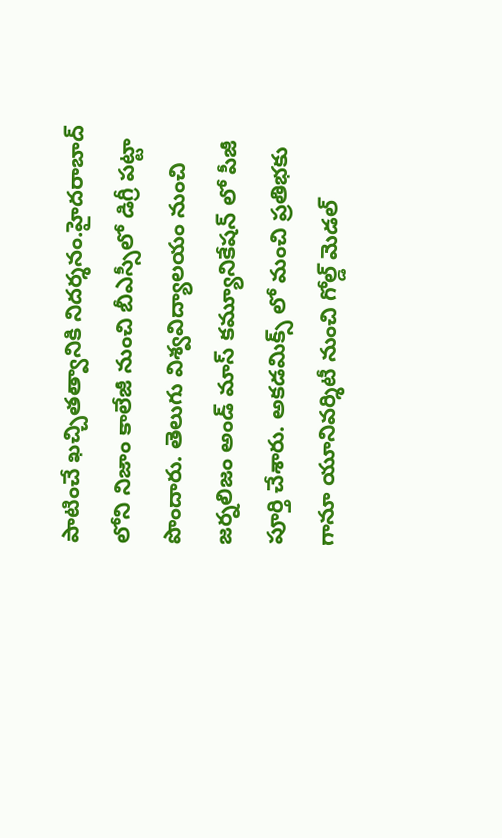పాటించే ఖచ్చితత్వానికి నిదర్శనం.హైదరాబాద్ లోని నిజాం కాలేజీ నుంచి బీఎస్సీలో డిగ్రీ పట్టా పొందారు. తెలుగు విశ్వవిద్యాలయం నుంచి జర్నలిజం అండ్ మాస్ కమ్యూనికేషన్ లో పీజీ పూర్తి చేశారు. అకడమిక్స్ లో మంచి ప్రతిభకు గానూ యూనివర్శిటీ నుంచి గోల్డ్ మెడల్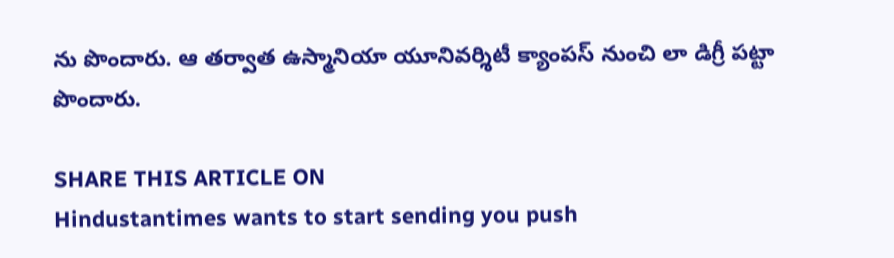ను పొందారు. ఆ తర్వాత ఉస్మానియా యూనివర్శిటీ క్యాంపస్ నుంచి లా డిగ్రీ పట్టా పొందారు.

SHARE THIS ARTICLE ON
Hindustantimes wants to start sending you push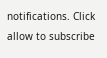notifications. Click allow to subscribe